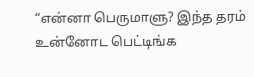“என்னா பெருமாளு? இந்த தரம் உன்னோட பெட்டிங்க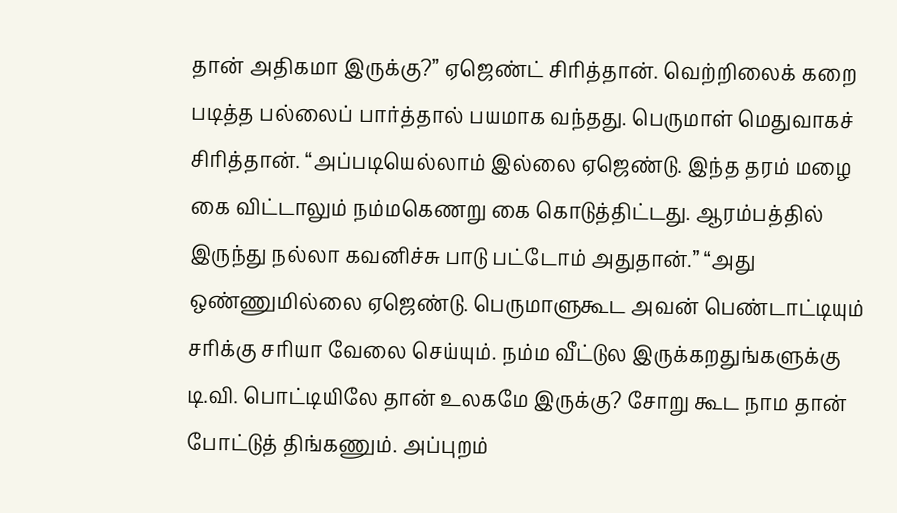தான் அதிகமா இருக்கு?” ஏஜெண்ட் சிரித்தான். வெற்றிலைக் கறை படித்த பல்லைப் பார்த்தால் பயமாக வந்தது. பெருமாள் மெதுவாகச் சிரித்தான். “அப்படியெல்லாம் இல்லை ஏஜெண்டு. இந்த தரம் மழை கை விட்டாலும் நம்மகெணறு கை கொடுத்திட்டது. ஆரம்பத்தில் இருந்து நல்லா கவனிச்சு பாடு பட்டோம் அதுதான்.” “அது ஒண்ணுமில்லை ஏஜெண்டு. பெருமாளுகூட அவன் பெண்டாட்டியும் சரிக்கு சரியா வேலை செய்யும். நம்ம வீட்டுல இருக்கறதுங்களுக்கு டி.வி. பொட்டியிலே தான் உலகமே இருக்கு? சோறு கூட நாம தான் போட்டுத் திங்கணும். அப்புறம்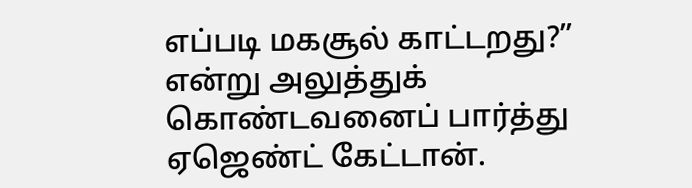எப்படி மகசூல் காட்டறது?” என்று அலுத்துக் கொண்டவனைப் பார்த்து ஏஜெண்ட் கேட்டான்.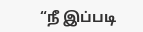“நீ இப்படி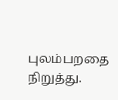புலம்பறதை நிறுத்து.